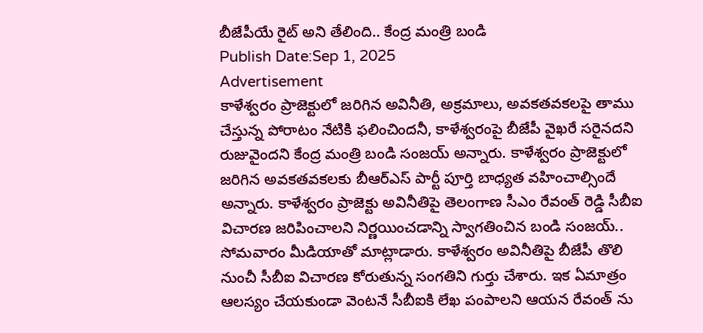బీజేపీయే రైట్ అని తేలింది.. కేంద్ర మంత్రి బండి
Publish Date:Sep 1, 2025
Advertisement
కాళేశ్వరం ప్రాజెక్టులో జరిగిన అవినీతి, అక్రమాలు, అవకతవకలపై తాము చేస్తున్న పోరాటం నేటికి ఫలించిందనీ, కాళేశ్వరంపై బీజేపీ వైఖరే సరైనదని రుజువైందని కేంద్ర మంత్రి బండి సంజయ్ అన్నారు. కాళేశ్వరం ప్రాజెక్టులో జరిగిన అవకతవకలకు బీఆర్ఎస్ పార్టీ పూర్తి బాధ్యత వహించాల్సిందే అన్నారు. కాళేశ్వరం ప్రాజెక్టు అవినీతిపై తెలంగాణ సీఎం రేవంత్ రెడ్డి సీబీఐ విచారణ జరిపించాలని నిర్ణయించడాన్ని స్వాగతించిన బండి సంజయ్.. సోమవారం మీడియాతో మాట్లాడారు. కాళేశ్వరం అవినీతిపై బీజేపీ తొలి నుంచీ సీబీఐ విచారణ కోరుతున్న సంగతిని గుర్తు చేశారు. ఇక ఏమాత్రం ఆలస్యం చేయకుండా వెంటనే సీబీఐకి లేఖ పంపాలని ఆయన రేవంత్ ను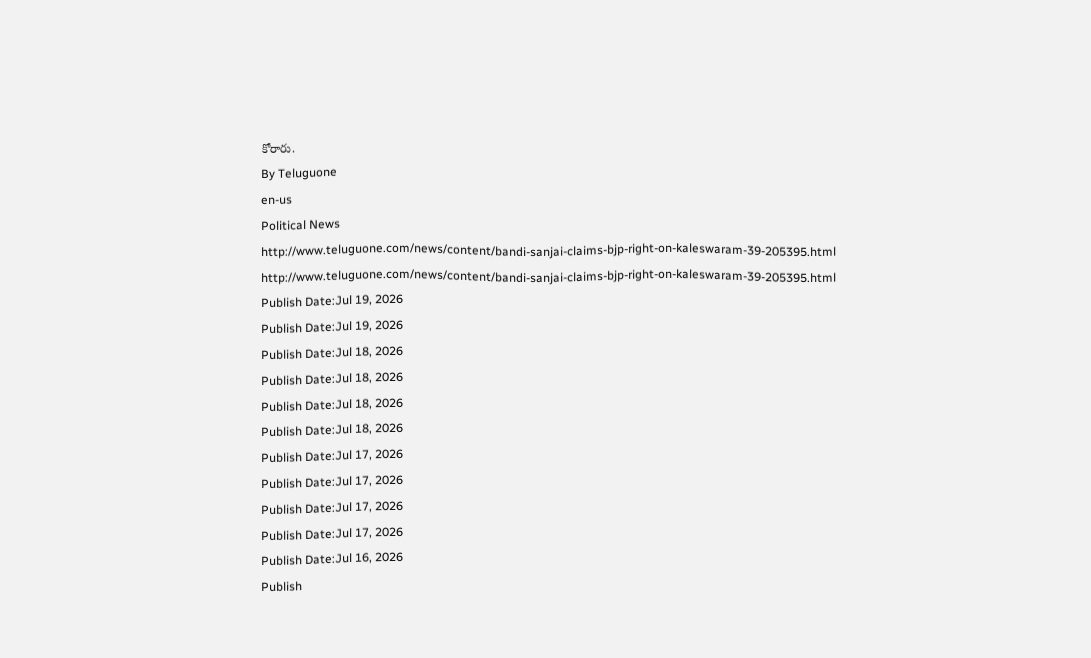కోరారు.
By Teluguone
en-us
Political News
http://www.teluguone.com/news/content/bandi-sanjai-claims-bjp-right-on-kaleswaram-39-205395.html
http://www.teluguone.com/news/content/bandi-sanjai-claims-bjp-right-on-kaleswaram-39-205395.html
Publish Date:Jul 19, 2026
Publish Date:Jul 19, 2026
Publish Date:Jul 18, 2026
Publish Date:Jul 18, 2026
Publish Date:Jul 18, 2026
Publish Date:Jul 18, 2026
Publish Date:Jul 17, 2026
Publish Date:Jul 17, 2026
Publish Date:Jul 17, 2026
Publish Date:Jul 17, 2026
Publish Date:Jul 16, 2026
Publish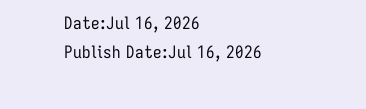Date:Jul 16, 2026
Publish Date:Jul 16, 2026